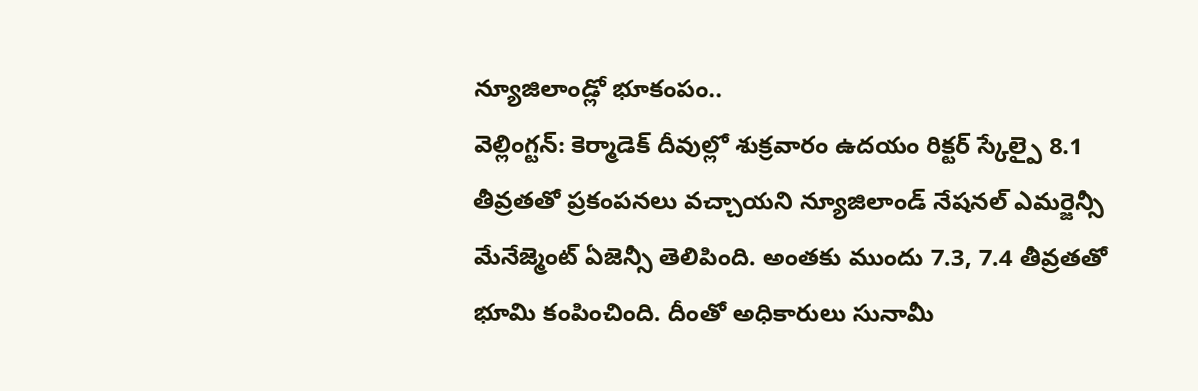న్యూజిలాండ్లో భూకంపం..
వెల్లింగ్టన్: కెర్మాడెక్ దీవుల్లో శుక్రవారం ఉదయం రిక్టర్ స్కేల్పై 8.1 తీవ్రతతో ప్రకంపనలు వచ్చాయని న్యూజిలాండ్ నేషనల్ ఎమర్జెన్సీ మేనేజ్మెంట్ ఏజెన్సీ తెలిపింది. అంతకు ముందు 7.3, 7.4 తీవ్రతతో భూమి కంపించింది. దీంతో అధికారులు సునామీ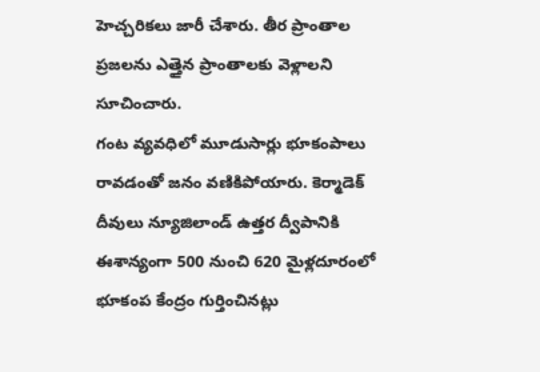హెచ్చరికలు జారీ చేశారు. తీర ప్రాంతాల ప్రజలను ఎత్తైన ప్రాంతాలకు వెళ్లాలని సూచించారు.
గంట వ్యవధిలో మూడుసార్లు భూకంపాలు రావడంతో జనం వణికిపోయారు. కెర్మాడెక్ దీవులు న్యూజిలాండ్ ఉత్తర ద్వీపానికి ఈశాన్యంగా 500 నుంచి 620 మైళ్లదూరంలో భూకంప కేంద్రం గుర్తించినట్లు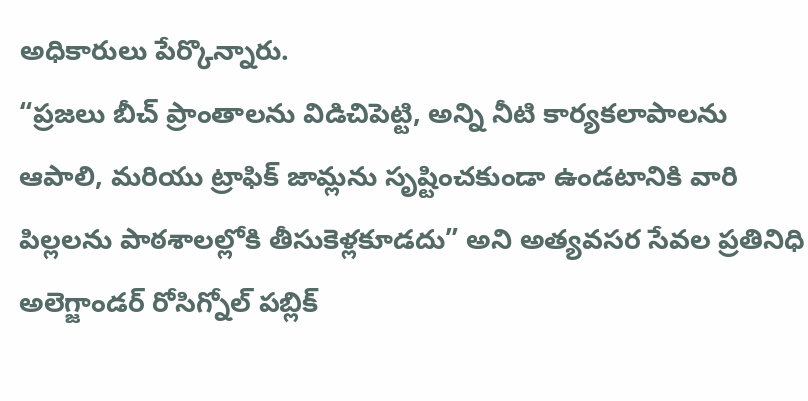అధికారులు పేర్కొన్నారు.
“ప్రజలు బీచ్ ప్రాంతాలను విడిచిపెట్టి, అన్ని నీటి కార్యకలాపాలను ఆపాలి, మరియు ట్రాఫిక్ జామ్లను సృష్టించకుండా ఉండటానికి వారి పిల్లలను పాఠశాలల్లోకి తీసుకెళ్లకూడదు” అని అత్యవసర సేవల ప్రతినిధి అలెగ్జాండర్ రోసిగ్నోల్ పబ్లిక్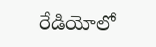రేడియోలో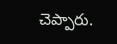చెప్పారు.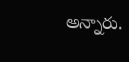అన్నారు.